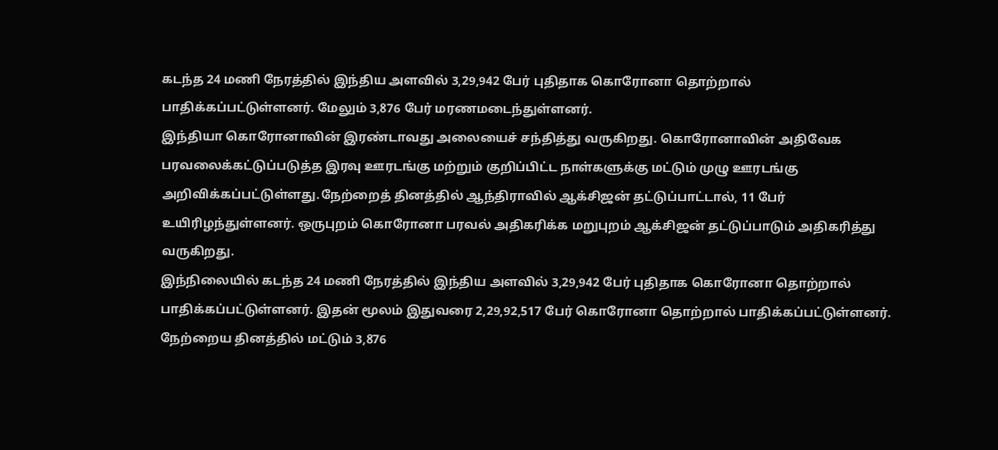கடந்த 24 மணி நேரத்தில் இந்திய அளவில் 3,29,942 பேர் புதிதாக கொரோனா தொற்றால் பாதிக்கப்பட்டுள்ளனர். மேலும் 3,876 பேர் மரணமடைந்துள்ளனர்.
இந்தியா கொரோனாவின் இரண்டாவது அலையைச் சந்தித்து வருகிறது. கொரோனாவின் அதிவேக பரவலைக்கட்டுப்படுத்த இரவு ஊரடங்கு மற்றும் குறிப்பிட்ட நாள்களுக்கு மட்டும் முழு ஊரடங்கு அறிவிக்கப்பட்டுள்ளது.நேற்றைத் தினத்தில் ஆந்திராவில் ஆக்சிஜன் தட்டுப்பாட்டால், 11 பேர் உயிரிழந்துள்ளனர். ஒருபுறம் கொரோனா பரவல் அதிகரிக்க மறுபுறம் ஆக்சிஜன் தட்டுப்பாடும் அதிகரித்து வருகிறது.
இந்நிலையில் கடந்த 24 மணி நேரத்தில் இந்திய அளவில் 3,29,942 பேர் புதிதாக கொரோனா தொற்றால் பாதிக்கப்பட்டுள்ளனர். இதன் மூலம் இதுவரை 2,29,92,517 பேர் கொரோனா தொற்றால் பாதிக்கப்பட்டுள்ளனர். நேற்றைய தினத்தில் மட்டும் 3,876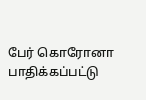பேர் கொரோனா பாதிக்கப்பட்டு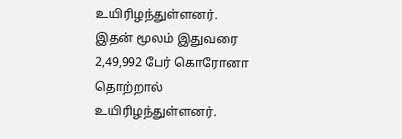உயிரிழந்துள்ளனர். இதன் மூலம் இதுவரை 2,49,992 பேர் கொரோனா தொற்றால் உயிரிழந்துள்ளனர்.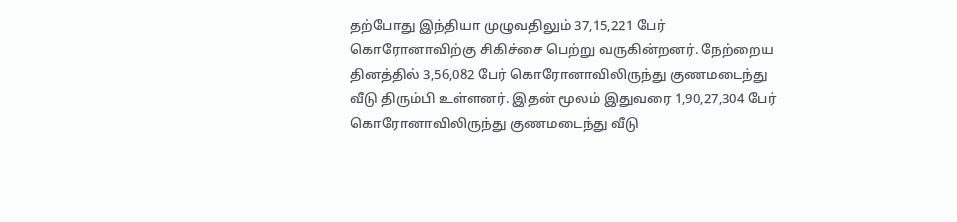தற்போது இந்தியா முழுவதிலும் 37,15,221 பேர் கொரோனாவிற்கு சிகிச்சை பெற்று வருகின்றனர். நேற்றைய தினத்தில் 3,56,082 பேர் கொரோனாவிலிருந்து குணமடைந்து வீடு திரும்பி உள்ளனர். இதன் மூலம் இதுவரை 1,90,27,304 பேர் கொரோனாவிலிருந்து குணமடைந்து வீடு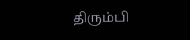திரும்பி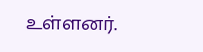உள்ளனர்.